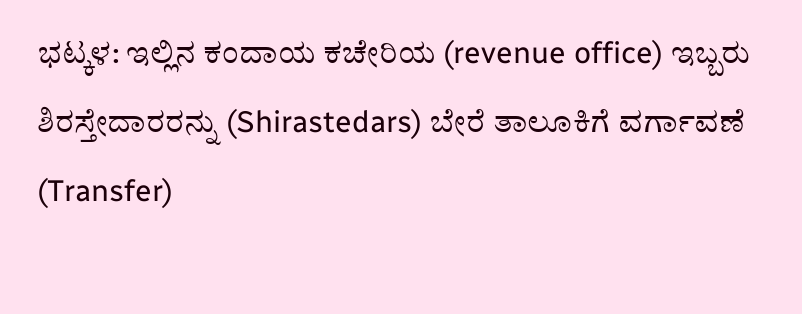ಭಟ್ಕಳ: ಇಲ್ಲಿನ ಕಂದಾಯ ಕಚೇರಿಯ (revenue office) ಇಬ್ಬರು ಶಿರಸ್ತೇದಾರರನ್ನು (Shirastedars) ಬೇರೆ ತಾಲೂಕಿಗೆ ವರ್ಗಾವಣೆ (Transfer)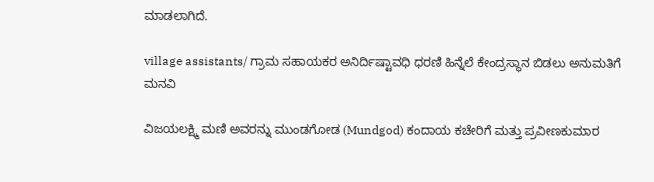ಮಾಡಲಾಗಿದೆ.

village assistants/ ಗ್ರಾಮ ಸಹಾಯಕರ ಅನಿರ್ದಿಷ್ಟಾವಧಿ ಧರಣಿ ಹಿನ್ನೆಲೆ ಕೇಂದ್ರಸ್ಥಾನ ಬಿಡಲು ಅನುಮತಿಗೆ ಮನವಿ

ವಿಜಯಲಕ್ಷ್ಮಿ ಮಣಿ ಅವರನ್ನು ಮುಂಡಗೋಡ (Mundgod) ಕಂದಾಯ ಕಚೇರಿಗೆ ಮತ್ತು ಪ್ರವೀಣಕುಮಾರ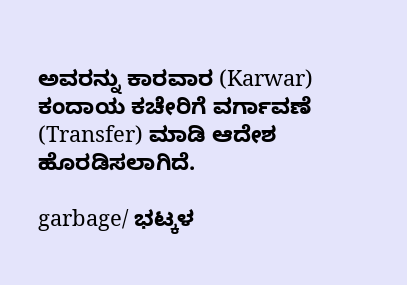ಅವರನ್ನು ಕಾರವಾರ (Karwar) ಕಂದಾಯ ಕಚೇರಿಗೆ ವರ್ಗಾವಣೆ (Transfer) ಮಾಡಿ ಆದೇಶ ಹೊರಡಿಸಲಾಗಿದೆ.

garbage/ ಭಟ್ಕಳ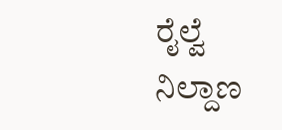ರೈಲ್ವೆ ನಿಲ್ದಾಣ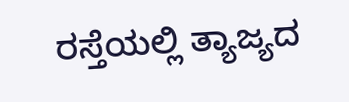ರಸ್ತೆಯಲ್ಲಿ ತ್ಯಾಜ್ಯದ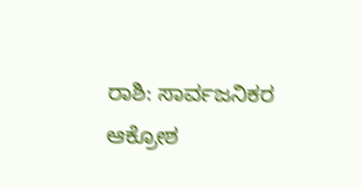ರಾಶಿ: ಸಾರ್ವಜನಿಕರ ಆಕ್ರೋಶ